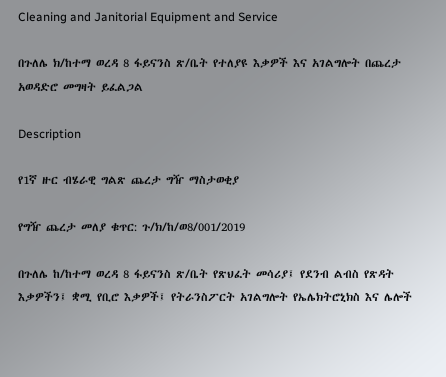Cleaning and Janitorial Equipment and Service

በጉለሌ ክ/ከተማ ወረዳ 8 ፋይናንስ ጽ/ቤት የተለያዩ እቃዎች እና አገልግሎት በጨረታ አወዳድሮ መግዛት ይፈልጋል

Description

የ1ኛ ዙር ብሄራዊ ግልጽ ጨረታ ግዥ ማስታወቂያ

የግዥ ጨረታ መለያ ቁጥር: ጉ/ክ/ከ/ወ8/001/2019

በጉለሌ ከ/ከተማ ወረዳ 8 ፋይናንስ ጽ/ቤት የጽህፈት መሳሪያ፤ የደንብ ልብስ የጽዳት እቃዎችን፤ ቋሚ የቢሮ እቃዎች፤ የትራንስፖርት አገልግሎት የኤሌክትሮኒክስ እና ሌሎች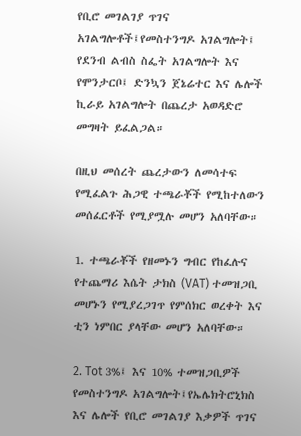የቢሮ መገልገያ ጥገና አገልግሎቶች፤የመስተንግዶ አገልግሎት፤ የደንብ ልብስ ስፌት አገልግሎት እና የሞንታርቦ፤ ድንኳን ጀኔሬተር እና ሌሎች ኪራይ አገልግሎት በጨረታ አወዳድሮ መግዛት ይፈልጋል።

በዚህ መሰረት ጨረታውን ለመሳተፍ የሚፈልጉ ሕጋዊ ተጫራቾች የሚከተለውን መሰፈርቶች የሚያሟሉ መሆን አለባቸው።

1. ተጫራቾች የዘመኑን ግብር የከፈሉና የተጨማሪ እሴት ታክስ (VAT) ተመዝጋቢ መሆኑን የሚያረጋገጥ የምሰክር ወረቀት እና ቲን ነምበር ያላቸው መሆን አለባቸው።

2. Tot 3%፤ እና 10% ተመዝጋቢዎች የመስተንግዶ አገልግሎት፤የኤሌክትሮኒክስ እና ሌሎች የቢሮ መገልገያ እቃዎች ጥገና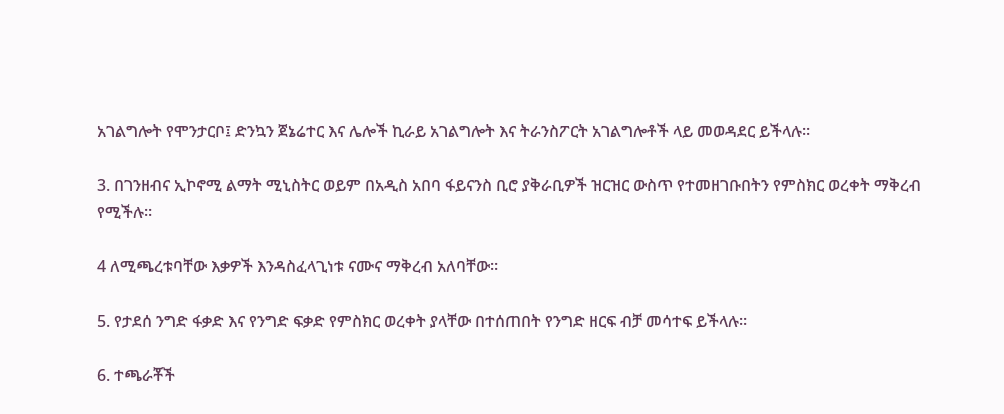አገልግሎት የሞንታርቦ፤ ድንኳን ጀኔሬተር እና ሌሎች ኪራይ አገልግሎት እና ትራንስፖርት አገልግሎቶች ላይ መወዳደር ይችላሉ።

3. በገንዘብና ኢኮኖሚ ልማት ሚኒስትር ወይም በአዲስ አበባ ፋይናንስ ቢሮ ያቅራቢዎች ዝርዝር ውስጥ የተመዘገቡበትን የምስክር ወረቀት ማቅረብ የሚችሉ።

4 ለሚጫረቱባቸው እቃዎች እንዳስፈላጊነቱ ናሙና ማቅረብ አለባቸው።

5. የታደሰ ንግድ ፋቃድ እና የንግድ ፍቃድ የምስክር ወረቀት ያላቸው በተሰጠበት የንግድ ዘርፍ ብቻ መሳተፍ ይችላሉ።

6. ተጫራቾች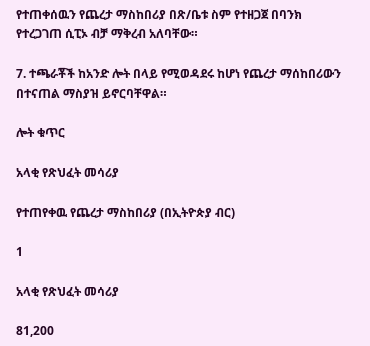የተጠቀሰዉን የጨረታ ማስከበሪያ በጽ/ቤቱ ስም የተዘጋጀ በባንክ የተረጋገጠ ሲፒኦ ብቻ ማቅረብ አለባቸው።

7. ተጫራቾች ከአንድ ሎት በላይ የሚወዳደሩ ከሆነ የጨረታ ማሰከበሪውን በተናጠል ማስያዝ ይኖርባቸዋል።

ሎት ቁጥር

አላቂ የጽህፈት መሳሪያ

የተጠየቀዉ የጨረታ ማስከበሪያ (በኢትዮጵያ ብር)

1

አላቂ የጽህፈት መሳሪያ

81,200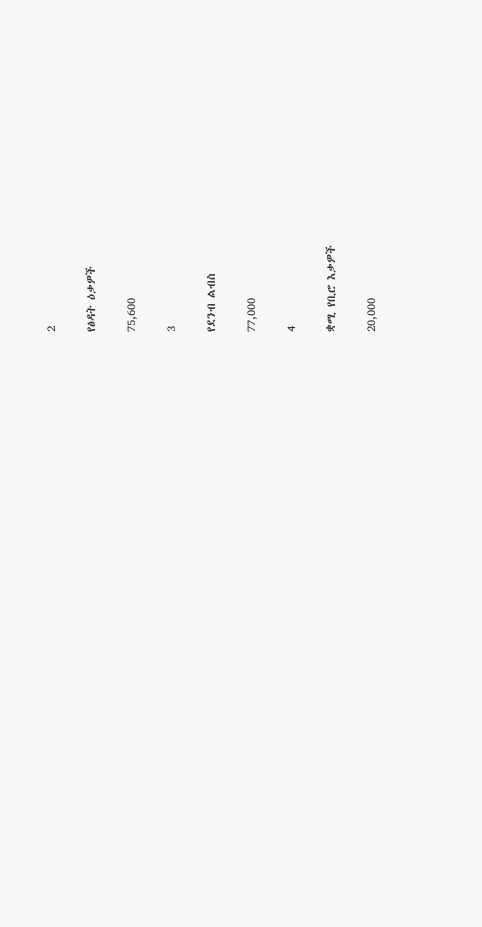2

የፅዳት ዕቃዎች

75,600

3

የደንብ ልብስ

77,000

4

ቋሚ የቢሮ እቃዎች

20,000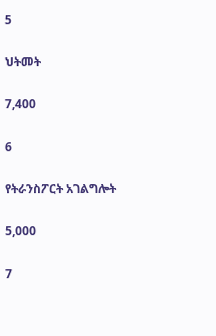5

ህትመት

7,400

6

የትራንስፖርት አገልግሎት

5,000

7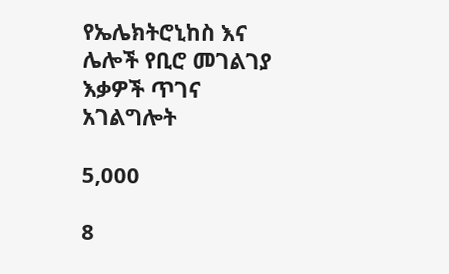የኤሌክትሮኒከስ እና ሌሎች የቢሮ መገልገያ እቃዎች ጥገና አገልግሎት

5,000

8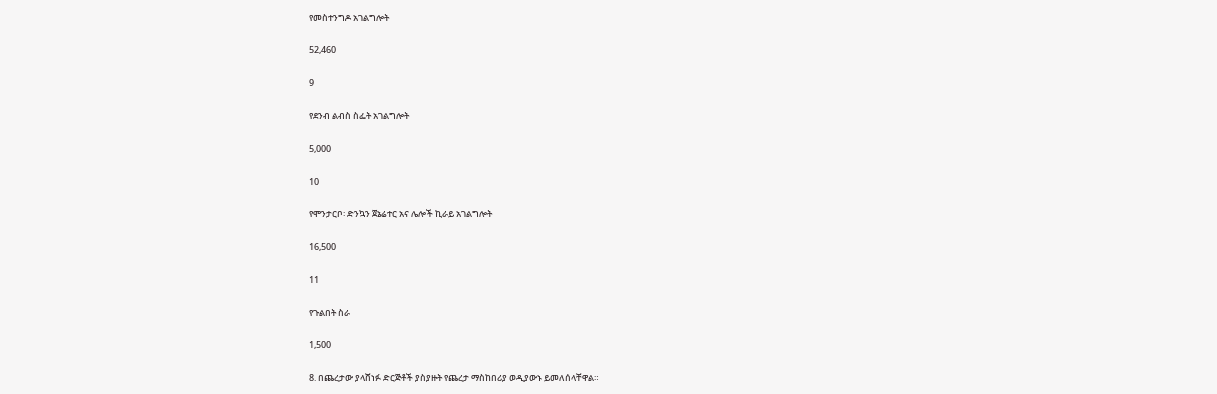የመስተንግዶ አገልግሎት

52,460

9

የደንብ ልብስ ስፌት አገልግሎት

5,000

10

የሞንታርቦ፡ ድንኳን ጀኔሬተር አና ሌሎች ኪራይ አገልግሎት

16,500

11

የጉልበት ስራ

1,500

8. በጨረታው ያላሸነፉ ድርጅቶች ያስያዙት የጨረታ ማስከበሪያ ወዲያውኑ ይመለሰላቸዋል።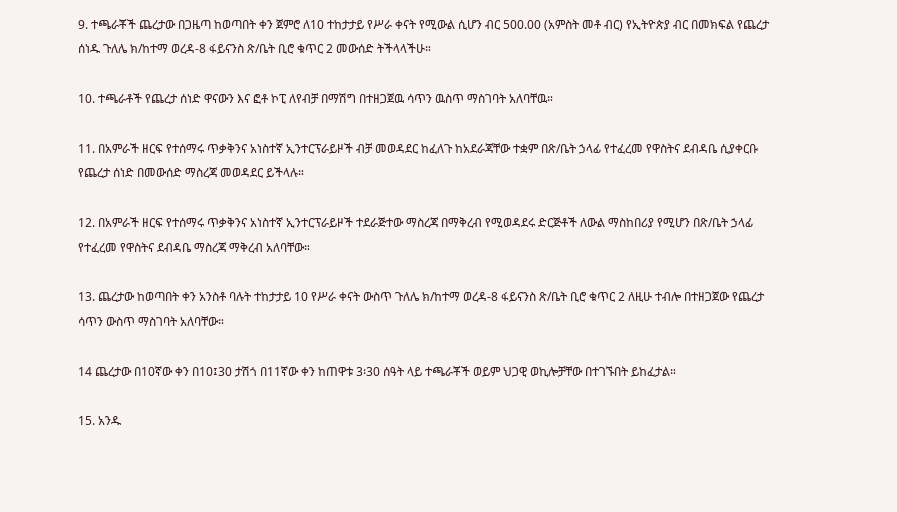9. ተጫራቾች ጨረታው በጋዜጣ ከወጣበት ቀን ጀምሮ ለ10 ተከታታይ የሥራ ቀናት የሚውል ሲሆን ብር 500.00 (አምስት መቶ ብር) የኢትዮጵያ ብር በመክፍል የጨረታ ሰነዱ ጉለሌ ክ/ከተማ ወረዳ-8 ፋይናንስ ጽ/ቤት ቢሮ ቁጥር 2 መውሰድ ትችላላችሁ።

10. ተጫራቶች የጨረታ ሰነድ ዋናውን እና ፎቶ ኮፒ ለየብቻ በማሽግ በተዘጋጀዉ ሳጥን ዉስጥ ማስገባት አለባቸዉ።

11. በአምራች ዘርፍ የተሰማሩ ጥቃቅንና አነስተኛ ኢንተርፕራይዞች ብቻ መወዳደር ከፈለጉ ከአደራጃቸው ተቋም በጽ/ቤት ኃላፊ የተፈረመ የዋስትና ደብዳቤ ሲያቀርቡ የጨረታ ሰነድ በመውሰድ ማስረጃ መወዳደር ይችላሉ።

12. በአምራች ዘርፍ የተሰማሩ ጥቃቅንና አነስተኛ ኢንተርፕራይዞች ተደራጅተው ማስረጃ በማቅረብ የሚወዳደሩ ድርጅቶች ለውል ማስከበሪያ የሚሆን በጽ/ቤት ኃላፊ የተፈረመ የዋስትና ደብዳቤ ማስረጃ ማቅረብ አለባቸው።

13. ጨረታው ከወጣበት ቀን አንስቶ ባሉት ተከታታይ 10 የሥራ ቀናት ውስጥ ጉለሌ ክ/ከተማ ወረዳ-8 ፋይናንስ ጽ/ቤት ቢሮ ቁጥር 2 ለዚሁ ተብሎ በተዘጋጀው የጨረታ ሳጥን ውስጥ ማስገባት አለባቸው።

14 ጨረታው በ10ኛው ቀን በ10፤30 ታሽጎ በ11ኛው ቀን ከጠዋቱ 3፡30 ሰዓት ላይ ተጫራቾች ወይም ህጋዊ ወኪሎቻቸው በተገኙበት ይከፈታል።

15. አንዱ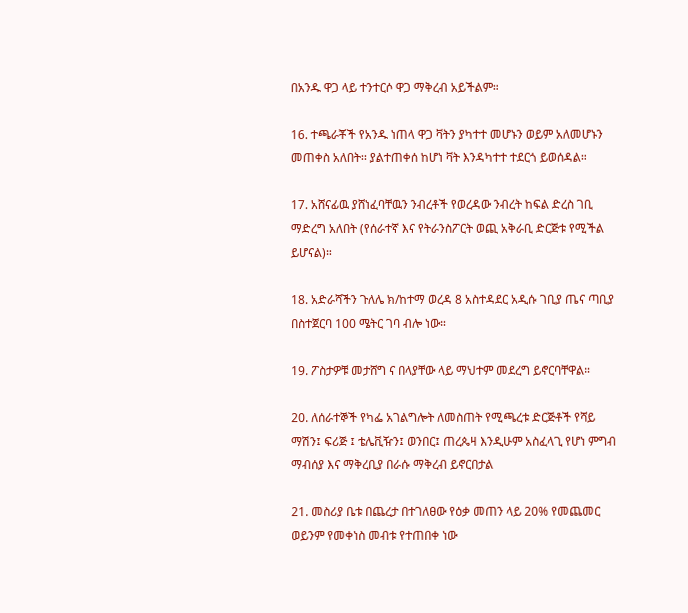በአንዱ ዋጋ ላይ ተንተርሶ ዋጋ ማቅረብ አይችልም።

16. ተጫራቾች የአንዱ ነጠላ ዋጋ ቫትን ያካተተ መሆኑን ወይም አለመሆኑን መጠቀስ አለበት፡፡ ያልተጠቀሰ ከሆነ ቫት እንዳካተተ ተደርጎ ይወሰዳል።

17. አሸናፊዉ ያሸነፈባቸዉን ንብረቶች የወረዳው ንብረት ከፍል ድረስ ገቢ ማድረግ አለበት (የሰራተኛ እና የትራንስፖርት ወጪ አቅራቢ ድርጅቱ የሚችል ይሆናል)።

18. አድራሻችን ጉለሌ ክ/ከተማ ወረዳ 8 አስተዳደር አዲሱ ገቢያ ጤና ጣቢያ በስተጀርባ 100 ሜትር ገባ ብሎ ነው።

19. ፖስታዎቹ መታሸግ ና በላያቸው ላይ ማህተም መደረግ ይኖርባቸዋል።

20. ለሰራተኞች የካፌ አገልግሎት ለመስጠት የሚጫረቱ ድርጅቶች የሻይ ማሽን፤ ፍሪጅ ፤ ቴሌቪዥን፤ ወንበር፤ ጠረጴዛ እንዲሁም አስፈላጊ የሆነ ምግብ ማብሰያ እና ማቅረቢያ በራሱ ማቅረብ ይኖርበታል

21. መስሪያ ቤቱ በጨረታ በተገለፀው የዕቃ መጠን ላይ 20% የመጨመር ወይንም የመቀነስ መብቱ የተጠበቀ ነው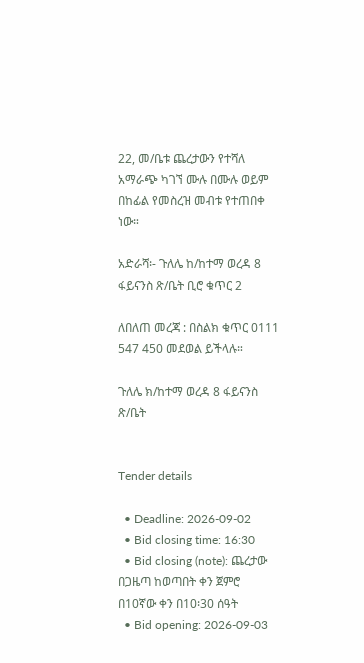22, መ/ቤቱ ጨረታውን የተሻለ አማራጭ ካገኘ ሙሉ በሙሉ ወይም በከፊል የመስረዝ መብቱ የተጠበቀ ነው።

አድራሻ፡- ጉለሌ ከ/ከተማ ወረዳ 8 ፋይናንስ ጽ/ቤት ቢሮ ቁጥር 2

ለበለጠ መረጃ : በስልክ ቁጥር 0111 547 450 መደወል ይችላሉ።

ጉለሌ ክ/ከተማ ወረዳ 8 ፋይናንስ ጽ/ቤት


Tender details

  • Deadline: 2026-09-02
  • Bid closing time: 16:30
  • Bid closing (note): ጨረታው በጋዜጣ ከወጣበት ቀን ጀምሮ በ10ኛው ቀን በ10፡30 ሰዓት
  • Bid opening: 2026-09-03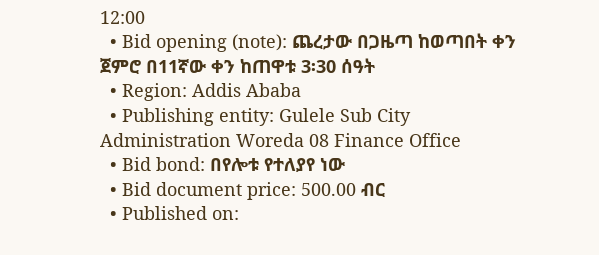12:00
  • Bid opening (note): ጨረታው በጋዜጣ ከወጣበት ቀን ጀምሮ በ11ኛው ቀን ከጠዋቱ 3፡30 ሰዓት
  • Region: Addis Ababa
  • Publishing entity: Gulele Sub City Administration Woreda 08 Finance Office
  • Bid bond: በየሎቱ የተለያየ ነው
  • Bid document price: 500.00 ብር
  • Published on: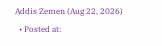Addis Zemen (Aug 22, 2026)
  • Posted at: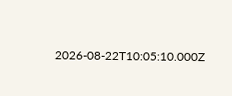2026-08-22T10:05:10.000Z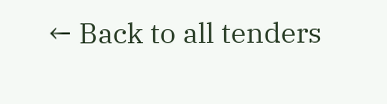← Back to all tenders